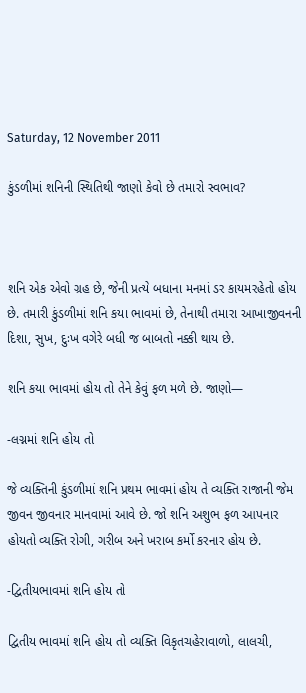Saturday, 12 November 2011

કુંડળીમાં શનિની સ્થિતિથી જાણો કેવો છે તમારો સ્વભાવ?



શનિ એક એવો ગ્રહ છે, જેની પ્રત્યે બધાના મનમાં ડર કાયમરહેતો હોય છે. તમારી કુંડળીમાં શનિ કયા ભાવમાં છે, તેનાથી તમારા આખાજીવનની દિશા, સુખ, દુઃખ વગેરે બધી જ બાબતો નક્કી થાય છે.

શનિ કયા ભાવમાં હોય તો તેને કેવું ફળ મળે છે. જાણો—

-લગ્નમાં શનિ હોય તો

જે વ્યક્તિની કુંડળીમાં શનિ પ્રથમ ભાવમાં હોય તે વ્યક્તિ રાજાની જેમ જીવન જીવનાર માનવામાં આવે છે. જો શનિ અશુભ ફળ આપનાર હોયતો વ્યક્તિ રોગી, ગરીબ અને ખરાબ કર્મો કરનાર હોય છે.

-દ્વિતીયભાવમાં શનિ હોય તો

દ્વિતીય ભાવમાં શનિ હોય તો વ્યક્તિ વિકૃતચહેરાવાળો, લાલચી,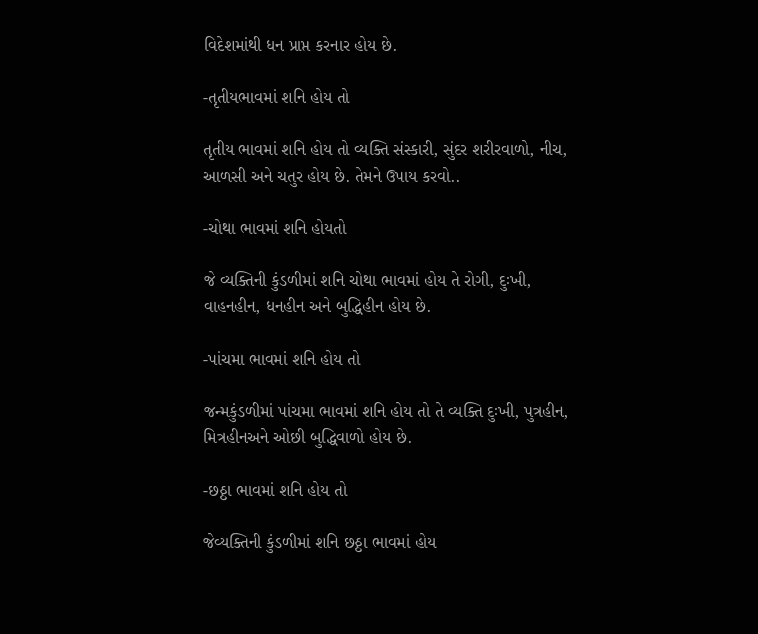વિદેશમાંથી ધન પ્રાપ્ત કરનાર હોય છે.

-તૃતીયભાવમાં શનિ હોય તો

તૃતીય ભાવમાં શનિ હોય તો વ્યક્તિ સંસ્કારી, સુંદર શરીરવાળો, નીચ, આળસી અને ચતુર હોય છે. તેમને ઉપાય કરવો..

-ચોથા ભાવમાં શનિ હોયતો

જે વ્યક્તિની કુંડળીમાં શનિ ચોથા ભાવમાં હોય તે રોગી, દુઃખી, વાહનહીન, ધનહીન અને બુદ્ધિહીન હોય છે.

-પાંચમા ભાવમાં શનિ હોય તો

જન્મકુંડળીમાં પાંચમા ભાવમાં શનિ હોય તો તે વ્યક્તિ દુઃખી, પુત્રહીન, મિત્રહીનઅને ઓછી બુદ્ધિવાળો હોય છે.

-છઠ્ઠા ભાવમાં શનિ હોય તો

જેવ્યક્તિની કુંડળીમાં શનિ છઠ્ઠા ભાવમાં હોય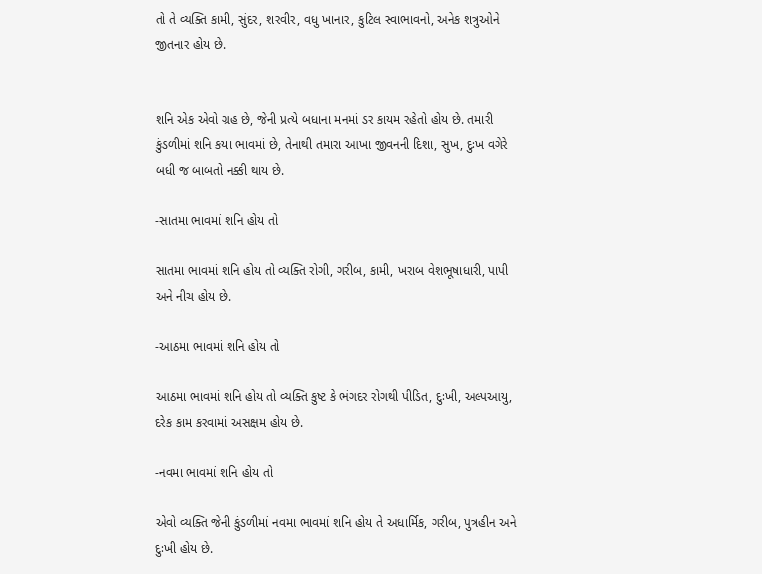તો તે વ્યક્તિ કામી, સુંદર, શરવીર, વધુ ખાનાર, કુટિલ સ્વાભાવનો, અનેક શત્રુઓને જીતનાર હોય છે.


શનિ એક એવો ગ્રહ છે, જેની પ્રત્યે બધાના મનમાં ડર કાયમ રહેતો હોય છે. તમારી કુંડળીમાં શનિ કયા ભાવમાં છે, તેનાથી તમારા આખા જીવનની દિશા, સુખ, દુઃખ વગેરે બધી જ બાબતો નક્કી થાય છે.

-સાતમા ભાવમાં શનિ હોય તો

સાતમા ભાવમાં શનિ હોય તો વ્યક્તિ રોગી, ગરીબ, કામી, ખરાબ વેશભૂષાધારી, પાપી અને નીચ હોય છે.

-આઠમા ભાવમાં શનિ હોય તો

આઠમા ભાવમાં શનિ હોય તો વ્યક્તિ કુષ્ટ કે ભંગદર રોગથી પીડિત, દુઃખી, અલ્પઆયુ, દરેક કામ કરવામાં અસક્ષમ હોય છે.

-નવમા ભાવમાં શનિ હોય તો

એવો વ્યક્તિ જેની કુંડળીમાં નવમા ભાવમાં શનિ હોય તે અધાર્મિક, ગરીબ, પુત્રહીન અને દુઃખી હોય છે.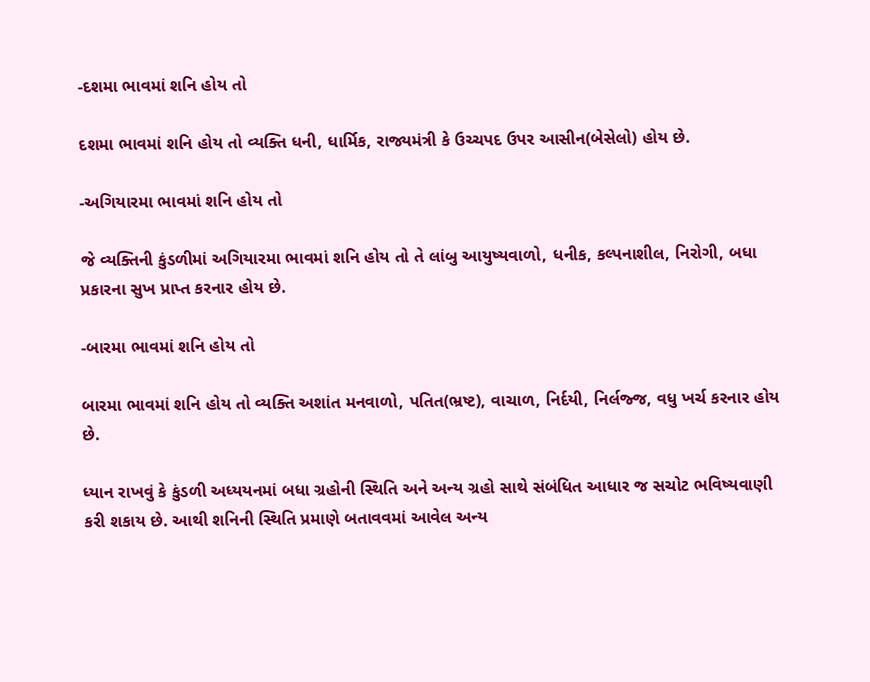-દશમા ભાવમાં શનિ હોય તો

દશમા ભાવમાં શનિ હોય તો વ્યક્તિ ધની, ધાર્મિક, રાજ્યમંત્રી કે ઉચ્ચપદ ઉપર આસીન(બેસેલો) હોય છે.

-અગિયારમા ભાવમાં શનિ હોય તો

જે વ્યક્તિની કુંડળીમાં અગિયારમા ભાવમાં શનિ હોય તો તે લાંબુ આયુષ્યવાળો, ધનીક, કલ્પનાશીલ, નિરોગી, બધા પ્રકારના સુખ પ્રાપ્ત કરનાર હોય છે.

-બારમા ભાવમાં શનિ હોય તો

બારમા ભાવમાં શનિ હોય તો વ્યક્તિ અશાંત મનવાળો, પતિત(ભ્રષ્ટ), વાચાળ, નિર્દયી, નિર્લજ્જ, વધુ ખર્ચ કરનાર હોય છે.

ધ્યાન રાખવું કે કુંડળી અધ્યયનમાં બધા ગ્રહોની સ્થિતિ અને અન્ય ગ્રહો સાથે સંબંધિત આધાર જ સચોટ ભવિષ્યવાણી કરી શકાય છે. આથી શનિની સ્થિતિ પ્રમાણે બતાવવમાં આવેલ અન્ય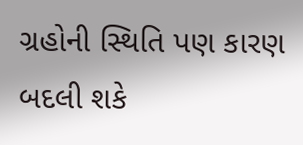ગ્રહોની સ્થિતિ પણ કારણ બદલી શકે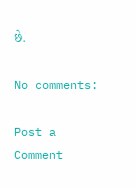છે.

No comments:

Post a Comment